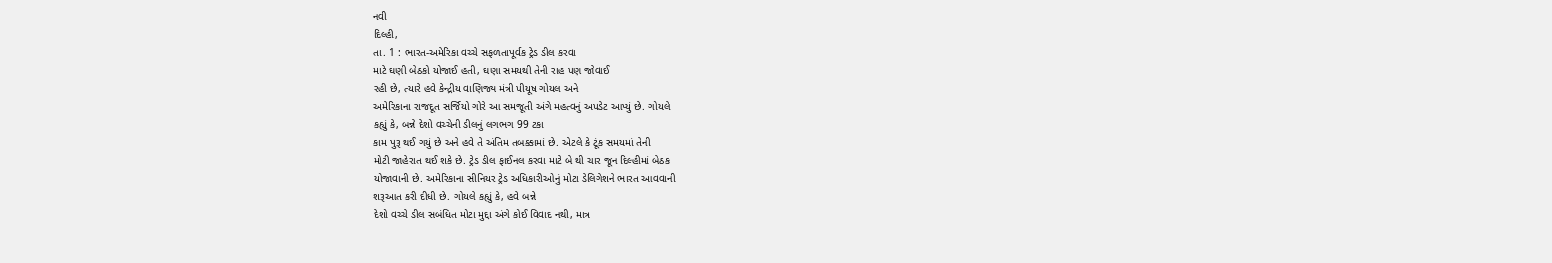નવી
દિલ્હી,
તા. 1 : ભારત-અમેરિકા વચ્ચે સફળતાપૂર્વક ટ્રેડ ડીલ કરવા
માટે ઘણી બેઠકો યોજાઈ હતી, ઘણા સમયથી તેની રાહ પણ જોવાઈ
રહી છે, ત્યારે હવે કેન્દ્રીય વાણિજ્ય મંત્રી પીયૂષ ગોયલ અને
અમેરિકાના રાજદૂત સર્જિયો ગોરે આ સમજૂતી અંગે મહત્વનું અપડેટ આપ્યું છે. ગોયલે
કહ્યું કે, બન્ને દેશો વચ્ચેની ડીલનું લગભગ 99 ટકા
કામ પુરૂ થઈ ગયું છે અને હવે તે અંતિમ તબક્કામાં છે. એટલે કે ટૂંક સમયમાં તેની
મોટી જાહેરાત થઈ શકે છે. ટ્રેડ ડીલ ફાઈનલ કરવા માટે બે થી ચાર જૂન દિલ્હીમાં બેઠક
યોજાવાની છે. અમેરિકાના સીનિયર ટ્રેડ અધિકારીઓનું મોટા ડેલિગેશને ભારત આવવાની
શરૂઆત કરી દીધી છે. ગોયલે કહ્યું કે, હવે બન્ને
દેશો વચ્ચે ડીલ સબંધિત મોટા મુદ્દા અંગે કોઈ વિવાદ નથી, માત્ર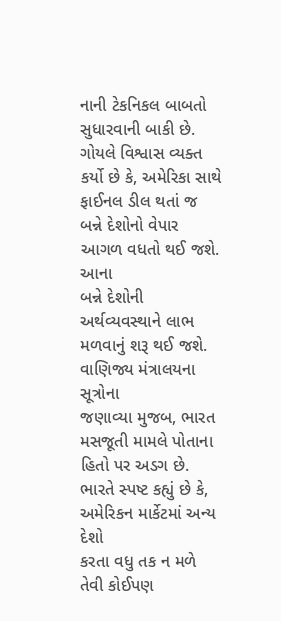નાની ટેકનિકલ બાબતો સુધારવાની બાકી છે. ગોયલે વિશ્વાસ વ્યક્ત કર્યો છે કે, અમેરિકા સાથે ફાઈનલ ડીલ થતાં જ બન્ને દેશોનો વેપાર આગળ વધતો થઈ જશે. આના
બન્ને દેશોની અર્થવ્યવસ્થાને લાભ મળવાનું શરૂ થઈ જશે. વાણિજ્ય મંત્રાલયના સૂત્રોના
જણાવ્યા મુજબ, ભારત મસજૂતી મામલે પોતાના હિતો પર અડગ છે.
ભારતે સ્પષ્ટ કહ્યું છે કે, અમેરિકન માર્કેટમાં અન્ય દેશો
કરતા વધુ તક ન મળે તેવી કોઈપણ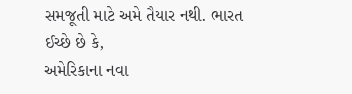સમજૂતી માટે અમે તૈયાર નથી. ભારત ઈચ્છે છે કે,
અમેરિકાના નવા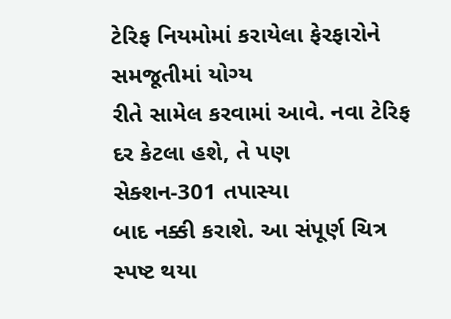ટેરિફ નિયમોમાં કરાયેલા ફેરફારોને સમજૂતીમાં યોગ્ય
રીતે સામેલ કરવામાં આવે. નવા ટેરિફ દર કેટલા હશે, તે પણ
સેક્શન-301 તપાસ્યા
બાદ નક્કી કરાશે. આ સંપૂર્ણ ચિત્ર સ્પષ્ટ થયા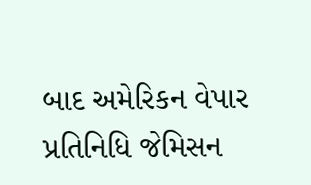બાદ અમેરિકન વેપાર પ્રતિનિધિ જેમિસન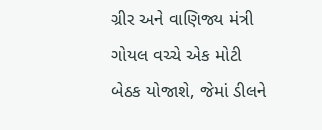ગ્રીર અને વાણિજ્ય મંત્રી ગોયલ વચ્ચે એક મોટી બેઠક યોજાશે, જેમાં ડીલને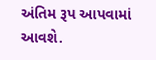અંતિમ રૂપ આપવામાં આવશે.